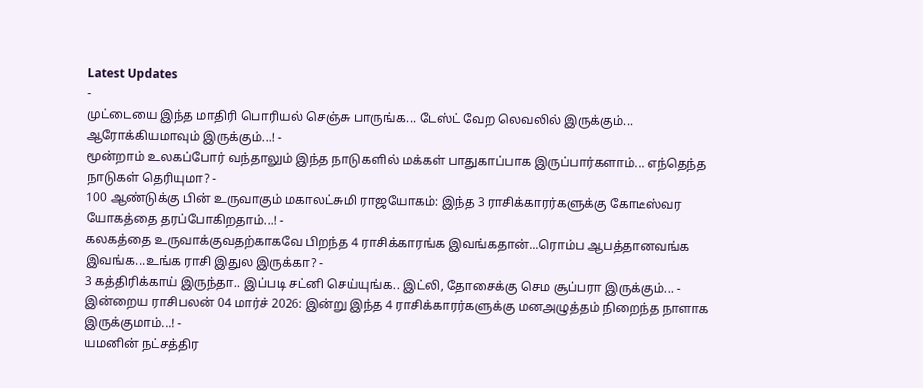Latest Updates
-
முட்டையை இந்த மாதிரி பொரியல் செஞ்சு பாருங்க... டேஸ்ட் வேற லெவலில் இருக்கும்... ஆரோக்கியமாவும் இருக்கும்...! -
மூன்றாம் உலகப்போர் வந்தாலும் இந்த நாடுகளில் மக்கள் பாதுகாப்பாக இருப்பார்களாம்... எந்தெந்த நாடுகள் தெரியுமா? -
100 ஆண்டுக்கு பின் உருவாகும் மகாலட்சுமி ராஜயோகம்: இந்த 3 ராசிக்காரர்களுக்கு கோடீஸ்வர யோகத்தை தரப்போகிறதாம்...! -
கலகத்தை உருவாக்குவதற்காகவே பிறந்த 4 ராசிக்காரங்க இவங்கதான்...ரொம்ப ஆபத்தானவங்க இவங்க...உங்க ராசி இதுல இருக்கா? -
3 கத்திரிக்காய் இருந்தா.. இப்படி சட்னி செய்யுங்க.. இட்லி, தோசைக்கு செம சூப்பரா இருக்கும்... -
இன்றைய ராசிபலன் 04 மார்ச் 2026: இன்று இந்த 4 ராசிக்காரர்களுக்கு மனஅழுத்தம் நிறைந்த நாளாக இருக்குமாம்...! -
யமனின் நட்சத்திர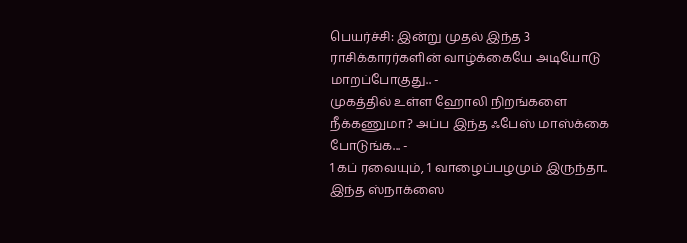பெயர்ச்சி: இன்று முதல் இந்த 3 ராசிக்காரர்களின் வாழ்க்கையே அடியோடு மாறப்போகுது.. -
முகத்தில் உள்ள ஹோலி நிறங்களை நீக்கணுமா? அப்ப இந்த ஃபேஸ் மாஸ்க்கை போடுங்க... -
1 கப் ரவையும், 1 வாழைப்பழமும் இருந்தா.. இந்த ஸ்நாக்ஸை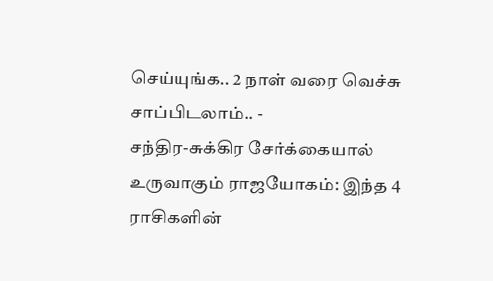செய்யுங்க.. 2 நாள் வரை வெச்சு சாப்பிடலாம்.. -
சந்திர-சுக்கிர சேர்க்கையால் உருவாகும் ராஜயோகம்: இந்த 4 ராசிகளின்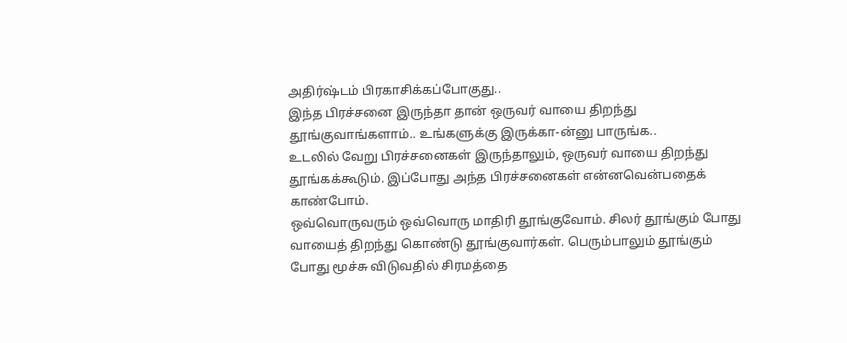அதிர்ஷ்டம் பிரகாசிக்கப்போகுது..
இந்த பிரச்சனை இருந்தா தான் ஒருவர் வாயை திறந்து தூங்குவாங்களாம்.. உங்களுக்கு இருக்கா-ன்னு பாருங்க..
உடலில் வேறு பிரச்சனைகள் இருந்தாலும், ஒருவர் வாயை திறந்து தூங்கக்கூடும். இப்போது அந்த பிரச்சனைகள் என்னவென்பதைக் காண்போம்.
ஒவ்வொருவரும் ஒவ்வொரு மாதிரி தூங்குவோம். சிலர் தூங்கும் போது வாயைத் திறந்து கொண்டு தூங்குவார்கள். பெரும்பாலும் தூங்கும் போது மூச்சு விடுவதில் சிரமத்தை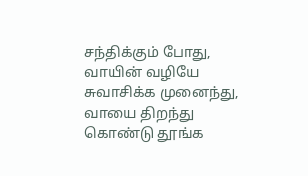சந்திக்கும் போது, வாயின் வழியே சுவாசிக்க முனைந்து, வாயை திறந்து கொண்டு தூங்க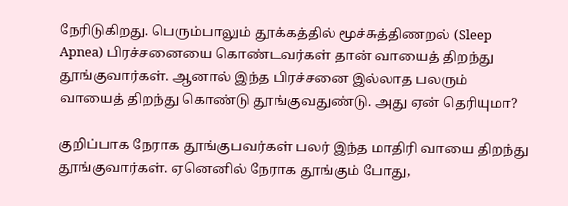நேரிடுகிறது. பெரும்பாலும் தூக்கத்தில் மூச்சுத்திணறல் (Sleep Apnea) பிரச்சனையை கொண்டவர்கள் தான் வாயைத் திறந்து தூங்குவார்கள். ஆனால் இந்த பிரச்சனை இல்லாத பலரும் வாயைத் திறந்து கொண்டு தூங்குவதுண்டு. அது ஏன் தெரியுமா?

குறிப்பாக நேராக தூங்குபவர்கள் பலர் இந்த மாதிரி வாயை திறந்து தூங்குவார்கள். ஏனெனில் நேராக தூங்கும் போது,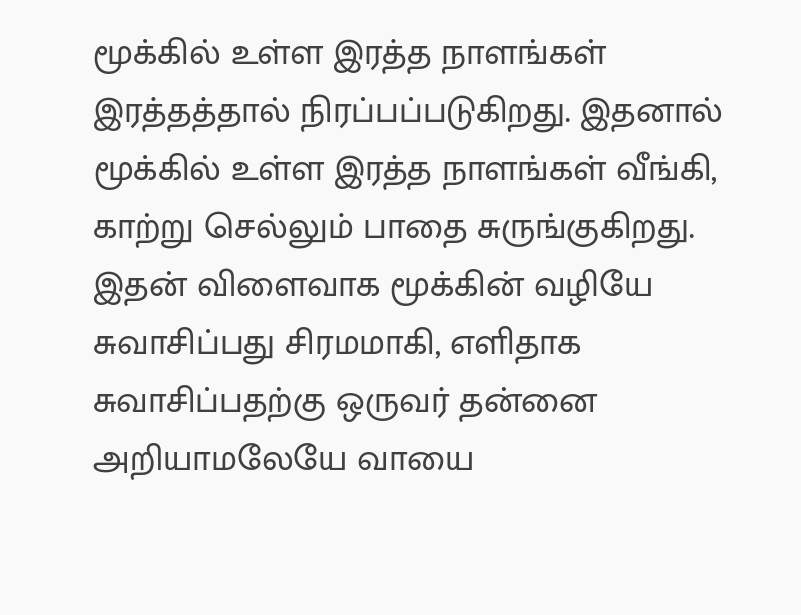மூக்கில் உள்ள இரத்த நாளங்கள் இரத்தத்தால் நிரப்பப்படுகிறது. இதனால் மூக்கில் உள்ள இரத்த நாளங்கள் வீங்கி, காற்று செல்லும் பாதை சுருங்குகிறது. இதன் விளைவாக மூக்கின் வழியே சுவாசிப்பது சிரமமாகி, எளிதாக சுவாசிப்பதற்கு ஒருவர் தன்னை அறியாமலேயே வாயை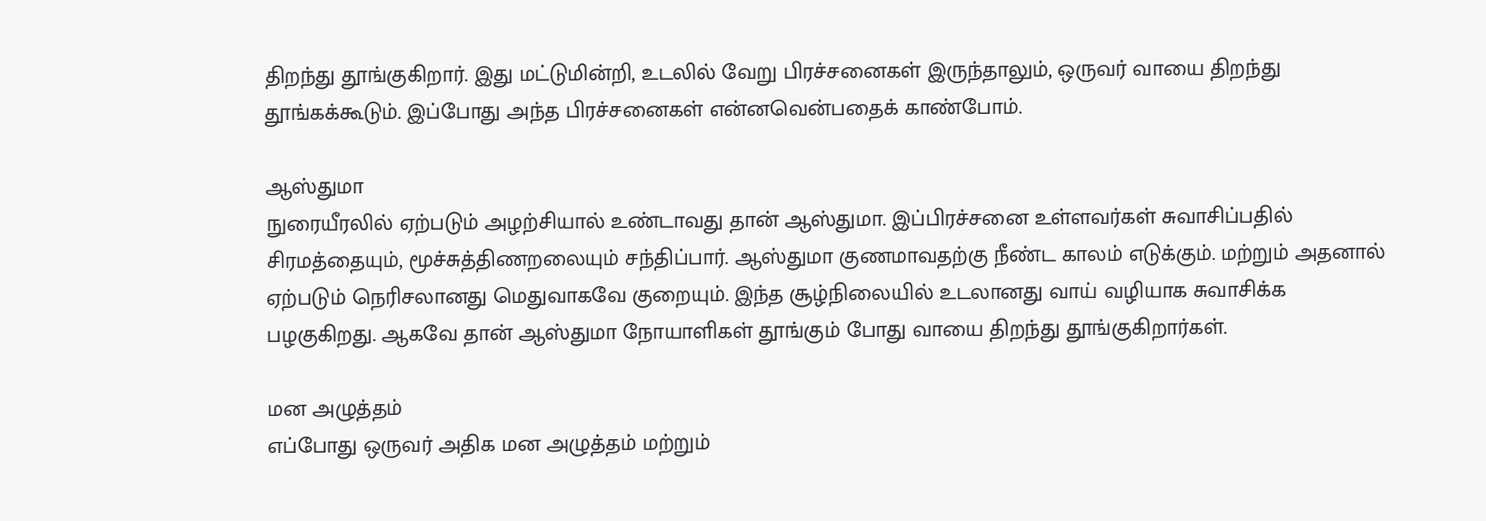திறந்து தூங்குகிறார். இது மட்டுமின்றி, உடலில் வேறு பிரச்சனைகள் இருந்தாலும், ஒருவர் வாயை திறந்து தூங்கக்கூடும். இப்போது அந்த பிரச்சனைகள் என்னவென்பதைக் காண்போம்.

ஆஸ்துமா
நுரையீரலில் ஏற்படும் அழற்சியால் உண்டாவது தான் ஆஸ்துமா. இப்பிரச்சனை உள்ளவர்கள் சுவாசிப்பதில் சிரமத்தையும், மூச்சுத்திணறலையும் சந்திப்பார். ஆஸ்துமா குணமாவதற்கு நீண்ட காலம் எடுக்கும். மற்றும் அதனால் ஏற்படும் நெரிசலானது மெதுவாகவே குறையும். இந்த சூழ்நிலையில் உடலானது வாய் வழியாக சுவாசிக்க பழகுகிறது. ஆகவே தான் ஆஸ்துமா நோயாளிகள் தூங்கும் போது வாயை திறந்து தூங்குகிறார்கள்.

மன அழுத்தம்
எப்போது ஒருவர் அதிக மன அழுத்தம் மற்றும்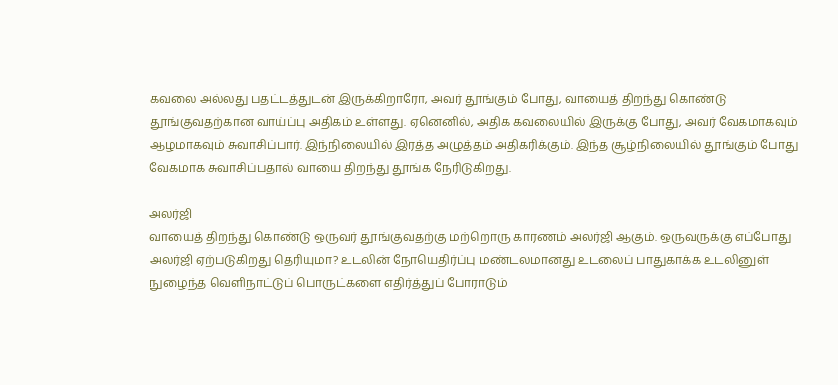கவலை அல்லது பதட்டத்துடன் இருக்கிறாரோ, அவர் தூங்கும் போது, வாயைத் திறந்து கொண்டு தூங்குவதற்கான வாய்ப்பு அதிகம் உள்ளது. ஏனெனில், அதிக கவலையில் இருக்கு போது, அவர் வேகமாகவும் ஆழமாகவும் சுவாசிப்பார். இந்நிலையில் இரத்த அழுத்தம் அதிகரிக்கும். இந்த சூழ்நிலையில் தூங்கும் போது வேகமாக சுவாசிப்பதால் வாயை திறந்து தூங்க நேரிடுகிறது.

அலர்ஜி
வாயைத் திறந்து கொண்டு ஒருவர் தூங்குவதற்கு மற்றொரு காரணம் அலர்ஜி ஆகும். ஒருவருக்கு எப்போது அலர்ஜி ஏற்படுகிறது தெரியுமா? உடலின் நோயெதிர்ப்பு மண்டலமானது உடலைப் பாதுகாக்க உடலினுள் நுழைந்த வெளிநாட்டுப் பொருட்களை எதிர்த்துப் போராடும்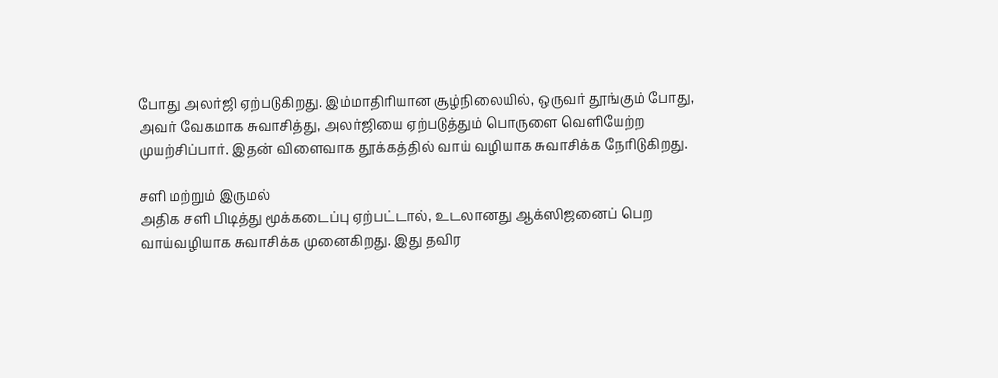போது அலர்ஜி ஏற்படுகிறது. இம்மாதிரியான சூழ்நிலையில், ஒருவர் தூங்கும் போது, அவர் வேகமாக சுவாசித்து, அலர்ஜியை ஏற்படுத்தும் பொருளை வெளியேற்ற முயற்சிப்பார். இதன் விளைவாக தூக்கத்தில் வாய் வழியாக சுவாசிக்க நேரிடுகிறது.

சளி மற்றும் இருமல்
அதிக சளி பிடித்து மூக்கடைப்பு ஏற்பட்டால், உடலானது ஆக்ஸிஜனைப் பெற வாய்வழியாக சுவாசிக்க முனைகிறது. இது தவிர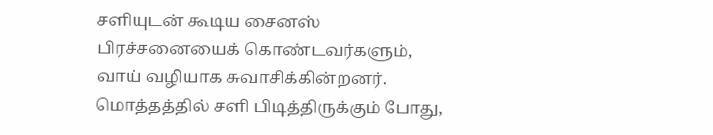சளியுடன் கூடிய சைனஸ் பிரச்சனையைக் கொண்டவர்களும், வாய் வழியாக சுவாசிக்கின்றனர். மொத்தத்தில் சளி பிடித்திருக்கும் போது,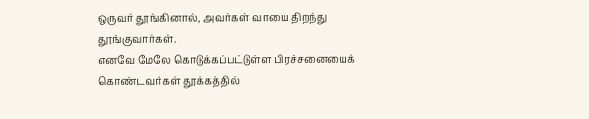ஒருவர் தூங்கினால், அவர்கள் வாயை திறந்து தூங்குவார்கள்.
எனவே மேலே கொடுக்கப்பட்டுள்ள பிரச்சனையைக் கொண்டவர்கள் தூக்கத்தில்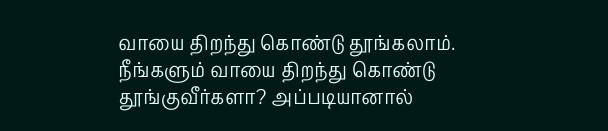வாயை திறந்து கொண்டு தூங்கலாம். நீங்களும் வாயை திறந்து கொண்டு தூங்குவீர்களா? அப்படியானால்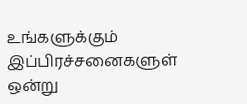உங்களுக்கும் இப்பிரச்சனைகளுள் ஒன்று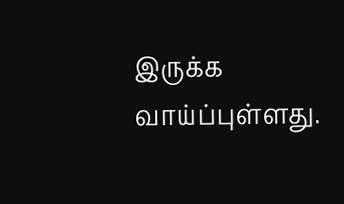இருக்க வாய்ப்புள்ளது.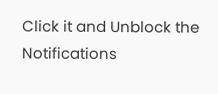Click it and Unblock the Notifications